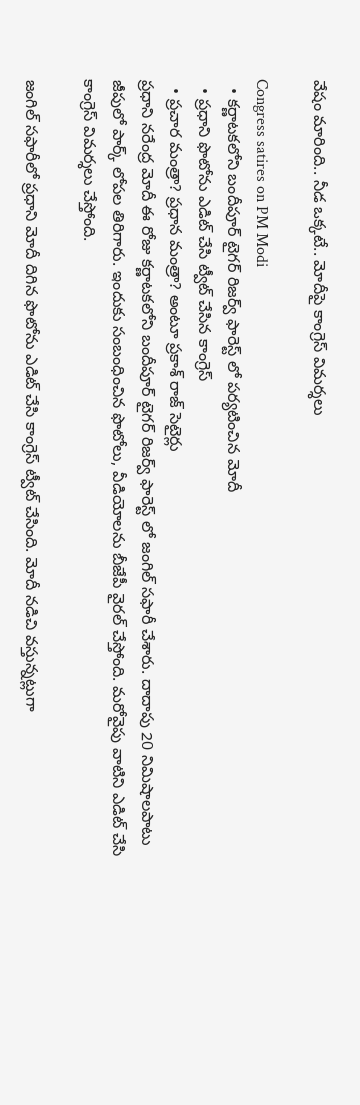వేషం మారింది.. నీడ ఒక్కటే.. మోదీపై కాంగ్రెస్ విమర్శలు

Congress satires on PM Modi
  • కర్ణాటకలోని బందీపూర్ టైగర్ రిజర్వ్ ఫారెస్ట్ లో పర్యటించిన మోదీ
  • ప్రధాని ఫొటోను ఎడిట్ చేసి ట్వీట్ చేసిన కాంగ్రెస్
  • ప్రచార మంత్రా? ప్రధాన మంత్రా? అంటూ ప్రకాశ్ రాజ్ సెటైర్లు
ప్రధాని నరేంద్ర మోదీ ఈ రోజు కర్ణాటకలోని బందీపూర్ టైగర్ రిజర్వ్ ఫారెస్ట్ లో జంగిల్ సఫారీ చేశారు. దాదాపు 20 నిమిషాలపాటు జీపులో పార్క్ లోపల తిరిగారు. ఇందుకు సంబంధించిన ఫొటోలు, వీడియోలను బీజేపీ వైరల్ చేస్తోంది. మరోవైపు వాటిని ఎడిట్ చేసి కాంగ్రెస్ విమర్శలు చేస్తోంది.

జంగిల్ సఫారీలో ప్రధాని మోదీ దిగిన ఫొటోను ఎడిట్ చేసి కాంగ్రెస్ ట్వీట్ చేసింది. మోదీ నడిచి వస్తున్నట్లుగా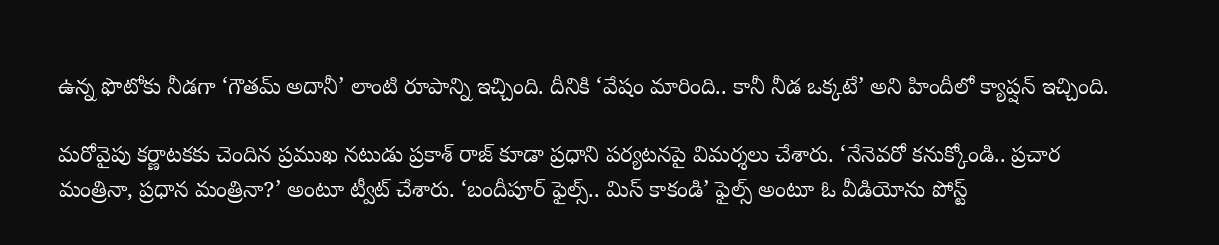ఉన్న ఫొటోకు నీడగా ‘గౌతమ్ అదానీ’ లాంటి రూపాన్ని ఇచ్చింది. దీనికి ‘వేషం మారింది.. కానీ నీడ ఒక్కటే’ అని హిందీలో క్యాప్షన్ ఇచ్చింది.

మరోవైపు కర్ణాటకకు చెందిన ప్రముఖ నటుడు ప్రకాశ్ రాజ్ కూడా ప్రధాని పర్యటనపై విమర్శలు చేశారు. ‘నేనెవరో కనుక్కోండి.. ప్రచార మంత్రినా, ప్రధాన మంత్రినా?’ అంటూ ట్వీట్ చేశారు. ‘బందీపూర్ ఫైల్స్.. మిస్ కాకండి’ ఫైల్స్ అంటూ ఓ వీడియోను పోస్ట్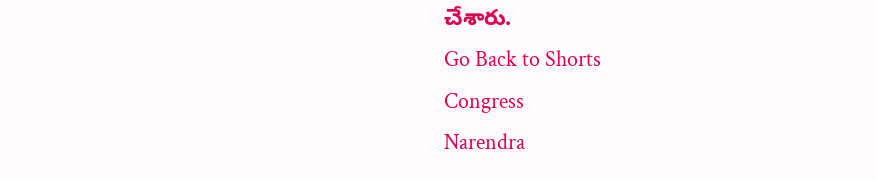చేశారు.
Go Back to Shorts
Congress
Narendra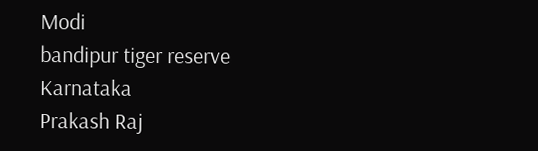Modi
bandipur tiger reserve
Karnataka
Prakash Raj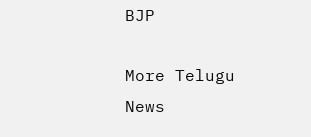BJP

More Telugu News